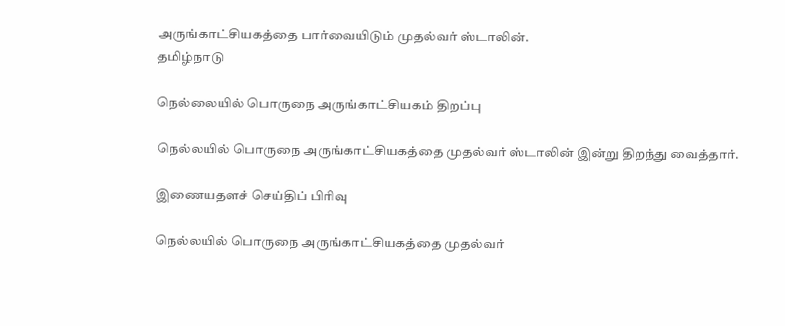அருங்காட்சியகத்தை பார்வையிடும் முதல்வர் ஸ்டாலின்.
தமிழ்நாடு

நெல்லையில் பொருநை அருங்காட்சியகம் திறப்பு

நெல்லயில் பொருநை அருங்காட்சியகத்தை முதல்வர் ஸ்டாலின் இன்று திறந்து வைத்தார்.

இணையதளச் செய்திப் பிரிவு

நெல்லயில் பொருநை அருங்காட்சியகத்தை முதல்வர்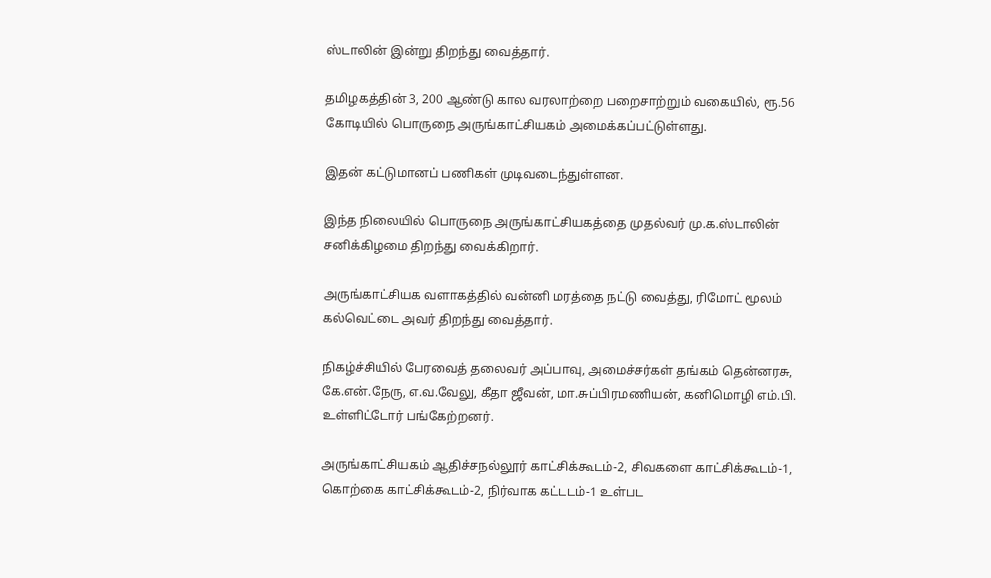ஸ்டாலின் இன்று திறந்து வைத்தார்.

தமிழகத்தின் 3, 200 ஆண்டு கால வரலாற்றை பறைசாற்றும் வகையில், ரூ.56 கோடியில் பொருநை அருங்காட்சியகம் அமைக்கப்பட்டுள்ளது.

இதன் கட்டுமானப் பணிகள் முடிவடைந்துள்ளன.

இந்த நிலையில் பொருநை அருங்காட்சியகத்தை முதல்வர் மு.க.ஸ்டாலின் சனிக்கிழமை திறந்து வைக்கிறார்.

அருங்காட்சியக வளாகத்தில் வன்னி மரத்தை நட்டு வைத்து, ரிமோட் மூலம் கல்வெட்டை அவர் திறந்து வைத்தார்.

நிகழ்ச்சியில் பேரவைத் தலைவர் அப்பாவு, அமைச்சர்கள் தங்கம் தென்னரசு, கே.என்.நேரு, எ.வ.வேலு, கீதா ஜீவன், மா.சுப்பிரமணியன், கனிமொழி எம்.பி. உள்ளிட்டோர் பங்கேற்றனர்.

அருங்காட்சியகம் ஆதிச்சநல்லூர் காட்சிக்கூடம்-2, சிவகளை காட்சிக்கூடம்-1, கொற்கை காட்சிக்கூடம்-2, நிர்வாக கட்டடம்-1 உள்பட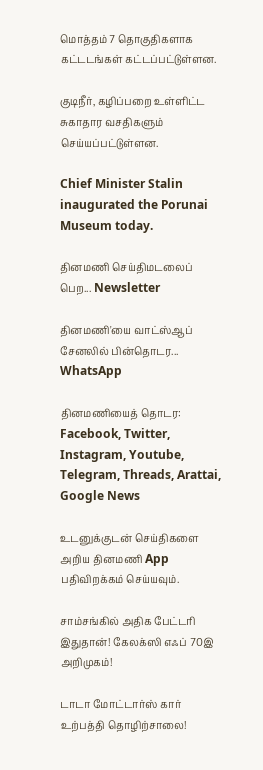மொத்தம் 7 தொகுதிகளாக கட்டடங்கள் கட்டப்பட்டுள்ளன.

குடிநீர், கழிப்பறை உள்ளிட்ட சுகாதார வசதிகளும் செய்யப்பட்டுள்ளன.

Chief Minister Stalin inaugurated the Porunai Museum today.

தினமணி செய்திமடலைப் பெற... Newsletter

தினமணி'யை வாட்ஸ்ஆப் சேனலில் பின்தொடர... WhatsApp

தினமணியைத் தொடர: Facebook, Twitter, Instagram, Youtube, Telegram, Threads, Arattai, Google News

உடனுக்குடன் செய்திகளை அறிய தினமணி App பதிவிறக்கம் செய்யவும்.

சாம்சங்கில் அதிக பேட்டரி இதுதான்! கேலக்ஸி எஃப் 70இ அறிமுகம்!

டாடா மோட்டார்ஸ் கார் உற்பத்தி தொழிற்சாலை!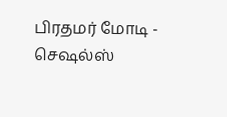பிரதமர் மோடி - செஷல்ஸ்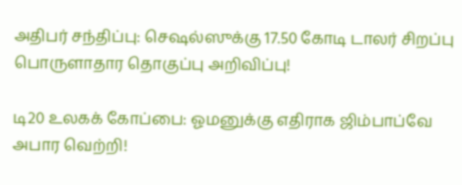அதிபர் சந்திப்பு: செஷல்ஸுக்கு 17.50 கோடி டாலர் சிறப்பு பொருளாதார தொகுப்பு அறிவிப்பு!

டி20 உலகக் கோப்பை: ஓமனுக்கு எதிராக ஜிம்பாப்வே அபார வெற்றி!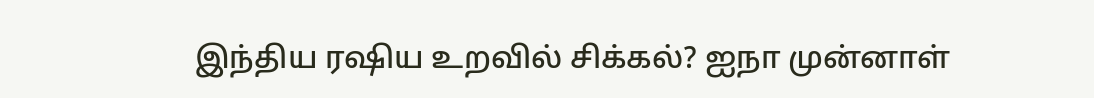இந்திய ரஷிய உறவில் சிக்கல்? ஐநா முன்னாள்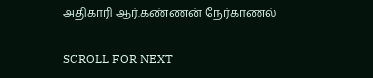அதிகாரி ஆர்.கண்ணன் நேர்காணல்

SCROLL FOR NEXT